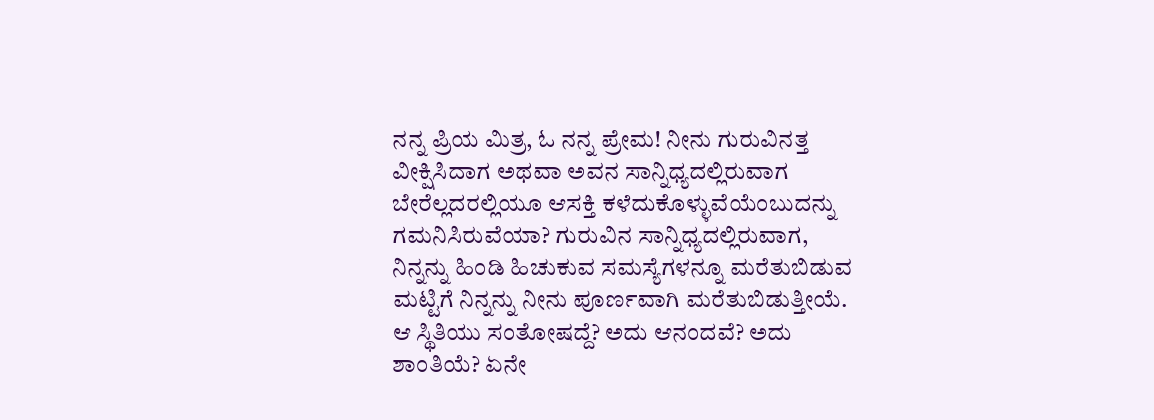ನನ್ನ ಪ್ರಿಯ ಮಿತ್ರ, ಓ ನನ್ನ ಪ್ರೇಮ! ನೀನು ಗುರುವಿನತ್ತ ವೀಕ್ಷಿಸಿದಾಗ ಅಥವಾ ಅವನ ಸಾನ್ನಿಧ್ಯದಲ್ಲಿರುವಾಗ ಬೇರೆಲ್ಲದರಲ್ಲಿಯೂ ಆಸಕ್ತಿ ಕಳೆದುಕೊಳ್ಳುವೆಯೆಂಬುದನ್ನು ಗಮನಿಸಿರುವೆಯಾ? ಗುರುವಿನ ಸಾನ್ನಿಧ್ಯದಲ್ಲಿರುವಾಗ, ನಿನ್ನನ್ನು ಹಿಂಡಿ ಹಿಚುಕುವ ಸಮಸ್ಯೆಗಳನ್ನೂ ಮರೆತುಬಿಡುವ ಮಟ್ಟಿಗೆ ನಿನ್ನನ್ನು ನೀನು ಪೂರ್ಣವಾಗಿ ಮರೆತುಬಿಡುತ್ತೀಯೆ. ಆ ಸ್ಥಿತಿಯು ಸಂತೋಷದ್ದೆ? ಅದು ಆನಂದವೆ? ಅದು ಶಾಂತಿಯೆ? ಏನೇ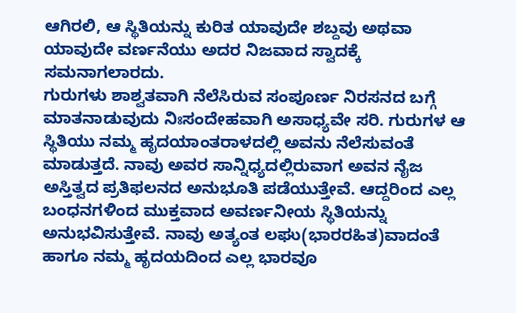ಆಗಿರಲಿ, ಆ ಸ್ಥಿತಿಯನ್ನು ಕುರಿತ ಯಾವುದೇ ಶಬ್ದವು ಅಥವಾ ಯಾವುದೇ ವರ್ಣನೆಯು ಅದರ ನಿಜವಾದ ಸ್ವಾದಕ್ಕೆ ಸಮನಾಗಲಾರದು.
ಗುರುಗಳು ಶಾಶ್ವತವಾಗಿ ನೆಲೆಸಿರುವ ಸಂಪೂರ್ಣ ನಿರಸನದ ಬಗ್ಗೆ ಮಾತನಾಡುವುದು ನಿಃಸಂದೇಹವಾಗಿ ಅಸಾಧ್ಯವೇ ಸರಿ. ಗುರುಗಳ ಆ ಸ್ಥಿತಿಯು ನಮ್ಮ ಹೃದಯಾಂತರಾಳದಲ್ಲಿ ಅವನು ನೆಲೆಸುವಂತೆ ಮಾಡುತ್ತದೆ. ನಾವು ಅವರ ಸಾನ್ನಿಧ್ಯದಲ್ಲಿರುವಾಗ ಅವನ ನೈಜ ಅಸ್ತಿತ್ವದ ಪ್ರತಿಫಲನದ ಅನುಭೂತಿ ಪಡೆಯುತ್ತೇವೆ. ಆದ್ದರಿಂದ ಎಲ್ಲ ಬಂಧನಗಳಿಂದ ಮುಕ್ತವಾದ ಅವರ್ಣನೀಯ ಸ್ಥಿತಿಯನ್ನು ಅನುಭವಿಸುತ್ತೇವೆ. ನಾವು ಅತ್ಯಂತ ಲಘು(ಭಾರರಹಿತ)ವಾದಂತೆ ಹಾಗೂ ನಮ್ಮ ಹೃದಯದಿಂದ ಎಲ್ಲ ಭಾರವೂ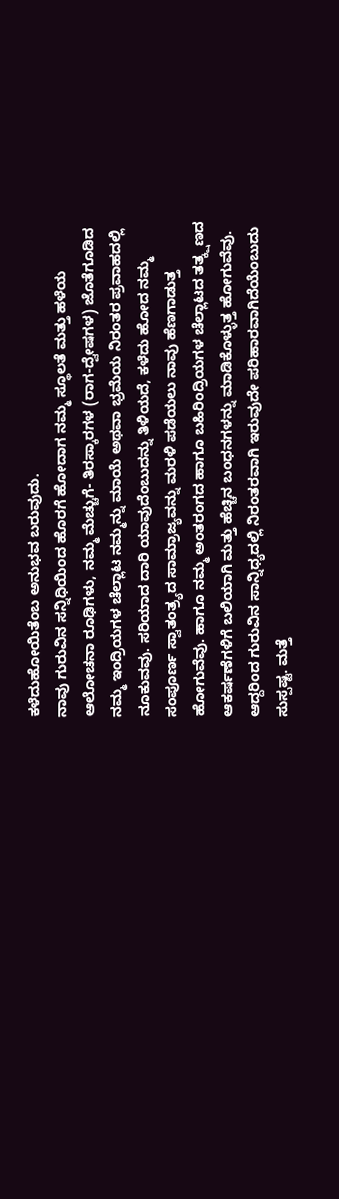ಕಳೆದುಹೋಯಿತೆಂಬ ಅನುಭವ ಬರುವುದು.
ನಾವು ಗುರುವಿನ ಸನ್ನಿಧಿಯಿಂದ ಹೊರಗೆ ಹೋದಾಗ ನಮ್ಮ ಸ್ಥೂಲತೆ ಮತ್ತು ಹಳೆಯ ಆಲೋಚನಾ ರೂಢಿಗಳು, ನಮ್ಮ ಮೆಚ್ಚುಗೆ- ತಿರಸ್ಕಾರಗಳ (ರಾಗ-ದ್ವೇಷಗಳ) ಜೊತೆಗೂಡಿದ ನಮ್ಮ ಇಂದ್ರಿಯಗಳ ಚೆಲ್ಲಾಟ ನಮ್ಮನ್ನು ಮಾಯೆ ಅಥವಾ ಭ್ರಮೆಯ ನಿರಂತರ ಪ್ರವಾಹದಲ್ಲಿ ನೂಕುವವು. ಸರಿಯಾದ ದಾರಿ ಯಾವುದೆಂಬುದನ್ನು ತಿಳಿಯದೆ, ಕಳೆದು ಹೋದ ನಮ್ಮ ಸಂಪೂರ್ಣ ಸ್ವಾತಂತ್ರ್ಯದ ಸಾಮ್ರಾಜ್ಯವನ್ನು ಮರಳಿ ಪಡೆಯಲು ನಾವು ಹೆಣಗಾಡುತ್ತ ಹೋಗುವೆವು. ಹಾಗೂ ನಮ್ಮ ಅಂತರಂಗದ ಹಾಗೂ ಬಹಿರಿಂದ್ರಿಯಗಳ ಚೆಲ್ಲಾಟದ ತತ್ಕ್ಷಣದ ಆಕರ್ಷಣೆಗಳಿಗೆ ಬಲಿಯಾಗಿ ಮತ್ತು ಹೆಚ್ಚಿನ ಬಂಧನಗಳನ್ನು ಮಾಡಿಕೊಳ್ಳುತ್ತ ಹೋಗುವೆವು.
ಆದ್ದರಿಂದ ಗುರುವಿನ ಸಾನ್ನಿಧ್ಯದಲ್ಲಿ ನಿರಂತರವಾಗಿ ಇರುವುದೇ ಪರಿಹಾರವಾಗಿದೆಯೆಂಬುದು ಸುಸ್ಪಷ್ಟ. ಮತ್ತೆ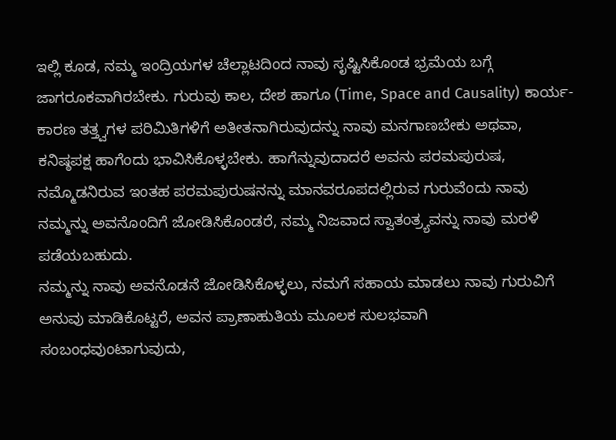ಇಲ್ಲಿ ಕೂಡ, ನಮ್ಮ ಇಂದ್ರಿಯಗಳ ಚೆಲ್ಲಾಟದಿಂದ ನಾವು ಸೃಷ್ಟಿಸಿಕೊಂಡ ಭ್ರಮೆಯ ಬಗ್ಗೆ ಜಾಗರೂಕವಾಗಿರಬೇಕು. ಗುರುವು ಕಾಲ, ದೇಶ ಹಾಗೂ (Time, Space and Causality) ಕಾರ್ಯ-ಕಾರಣ ತತ್ತ್ವಗಳ ಪರಿಮಿತಿಗಳಿಗೆ ಅತೀತನಾಗಿರುವುದನ್ನು ನಾವು ಮನಗಾಣಬೇಕು ಅಥವಾ, ಕನಿಷ್ಠಪಕ್ಷ ಹಾಗೆಂದು ಭಾವಿಸಿಕೊಳ್ಳಬೇಕು. ಹಾಗೆನ್ನುವುದಾದರೆ ಅವನು ಪರಮಪುರುಷ, ನಮ್ಮೊಡನಿರುವ ಇಂತಹ ಪರಮಪುರುಷನನ್ನು ಮಾನವರೂಪದಲ್ಲಿರುವ ಗುರುವೆಂದು ನಾವು ನಮ್ಮನ್ನು ಅವನೊಂದಿಗೆ ಜೋಡಿಸಿಕೊಂಡರೆ, ನಮ್ಮ ನಿಜವಾದ ಸ್ವಾತಂತ್ರ್ಯವನ್ನು ನಾವು ಮರಳಿ ಪಡೆಯಬಹುದು.
ನಮ್ಮನ್ನು ನಾವು ಅವನೊಡನೆ ಜೋಡಿಸಿಕೊಳ್ಳಲು, ನಮಗೆ ಸಹಾಯ ಮಾಡಲು ನಾವು ಗುರುವಿಗೆ ಅನುವು ಮಾಡಿಕೊಟ್ಟರೆ, ಅವನ ಪ್ರಾಣಾಹುತಿಯ ಮೂಲಕ ಸುಲಭವಾಗಿ ಸಂಬಂಧವುಂಟಾಗುವುದು,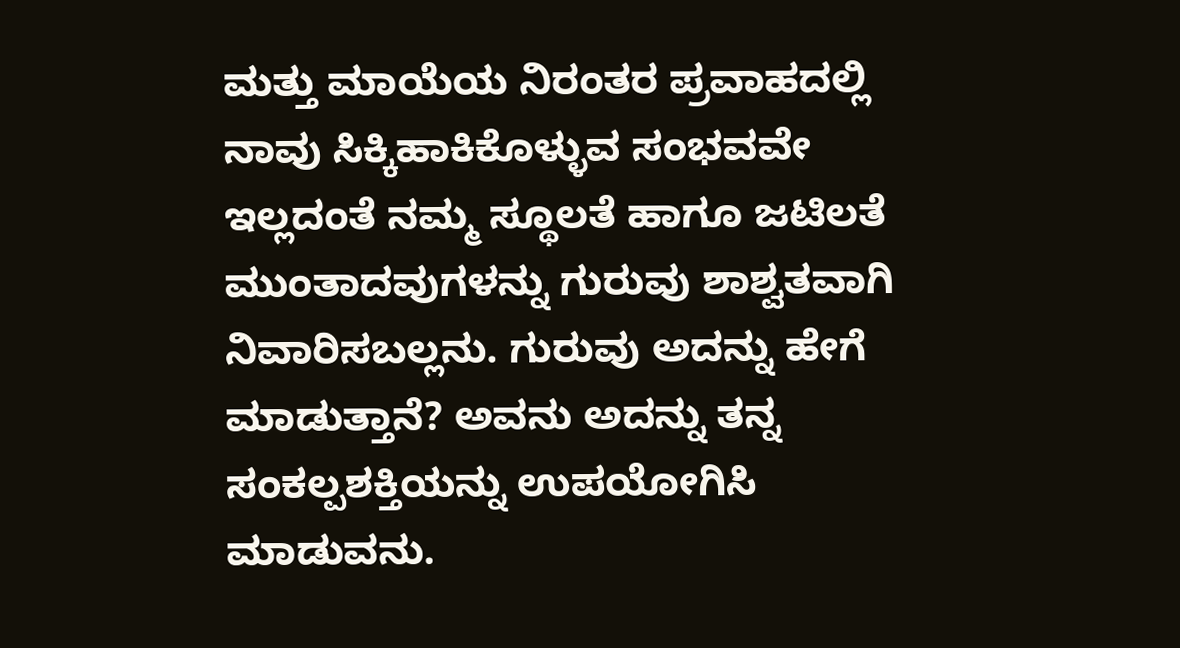ಮತ್ತು ಮಾಯೆಯ ನಿರಂತರ ಪ್ರವಾಹದಲ್ಲಿ ನಾವು ಸಿಕ್ಕಿಹಾಕಿಕೊಳ್ಳುವ ಸಂಭವವೇ ಇಲ್ಲದಂತೆ ನಮ್ಮ ಸ್ಥೂಲತೆ ಹಾಗೂ ಜಟಿಲತೆ ಮುಂತಾದವುಗಳನ್ನು ಗುರುವು ಶಾಶ್ವತವಾಗಿ ನಿವಾರಿಸಬಲ್ಲನು. ಗುರುವು ಅದನ್ನು ಹೇಗೆ ಮಾಡುತ್ತಾನೆ? ಅವನು ಅದನ್ನು ತನ್ನ ಸಂಕಲ್ಪಶಕ್ತಿಯನ್ನು ಉಪಯೋಗಿಸಿ ಮಾಡುವನು.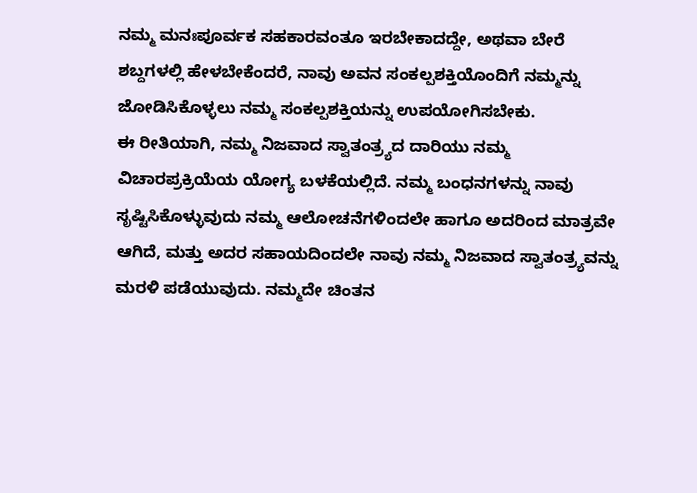ನಮ್ಮ ಮನಃಪೂರ್ವಕ ಸಹಕಾರವಂತೂ ಇರಬೇಕಾದದ್ದೇ, ಅಥವಾ ಬೇರೆ ಶಬ್ದಗಳಲ್ಲಿ ಹೇಳಬೇಕೆಂದರೆ, ನಾವು ಅವನ ಸಂಕಲ್ಪಶಕ್ತಿಯೊಂದಿಗೆ ನಮ್ಮನ್ನು ಜೋಡಿಸಿಕೊಳ್ಳಲು ನಮ್ಮ ಸಂಕಲ್ಪಶಕ್ತಿಯನ್ನು ಉಪಯೋಗಿಸಬೇಕು.
ಈ ರೀತಿಯಾಗಿ, ನಮ್ಮ ನಿಜವಾದ ಸ್ವಾತಂತ್ರ್ಯದ ದಾರಿಯು ನಮ್ಮ ವಿಚಾರಪ್ರಕ್ರಿಯೆಯ ಯೋಗ್ಯ ಬಳಕೆಯಲ್ಲಿದೆ. ನಮ್ಮ ಬಂಧನಗಳನ್ನು ನಾವು ಸೃಷ್ಟಿಸಿಕೊಳ್ಳುವುದು ನಮ್ಮ ಆಲೋಚನೆಗಳಿಂದಲೇ ಹಾಗೂ ಅದರಿಂದ ಮಾತ್ರವೇ ಆಗಿದೆ, ಮತ್ತು ಅದರ ಸಹಾಯದಿಂದಲೇ ನಾವು ನಮ್ಮ ನಿಜವಾದ ಸ್ವಾತಂತ್ರ್ಯವನ್ನು ಮರಳಿ ಪಡೆಯುವುದು. ನಮ್ಮದೇ ಚಿಂತನ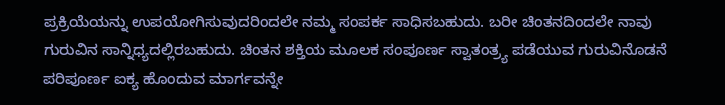ಪ್ರಕ್ರಿಯೆಯನ್ನು ಉಪಯೋಗಿಸುವುದರಿಂದಲೇ ನಮ್ಮ ಸಂಪರ್ಕ ಸಾಧಿಸಬಹುದು. ಬರೀ ಚಿಂತನದಿಂದಲೇ ನಾವು ಗುರುವಿನ ಸಾನ್ನಿಧ್ಯದಲ್ಲಿರಬಹುದು. ಚಿಂತನ ಶಕ್ತಿಯ ಮೂಲಕ ಸಂಪೂರ್ಣ ಸ್ವಾತಂತ್ರ್ಯ ಪಡೆಯುವ ಗುರುವಿನೊಡನೆ ಪರಿಪೂರ್ಣ ಐಕ್ಯ ಹೊಂದುವ ಮಾರ್ಗವನ್ನೇ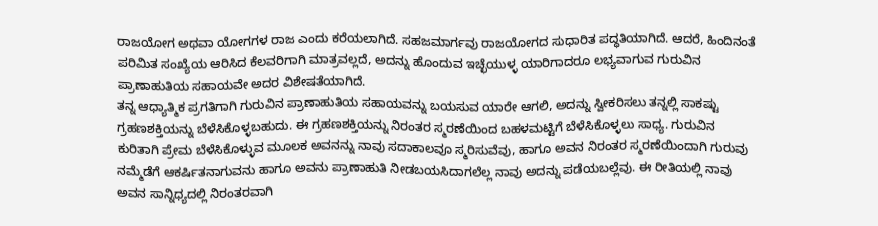ರಾಜಯೋಗ ಅಥವಾ ಯೋಗಗಳ ರಾಜ ಎಂದು ಕರೆಯಲಾಗಿದೆ. ಸಹಜಮಾರ್ಗವು ರಾಜಯೋಗದ ಸುಧಾರಿತ ಪದ್ಧತಿಯಾಗಿದೆ. ಆದರೆ, ಹಿಂದಿನಂತೆ ಪರಿಮಿತ ಸಂಖ್ಯೆಯ ಆರಿಸಿದ ಕೆಲವರಿಗಾಗಿ ಮಾತ್ರವಲ್ಲದೆ, ಅದನ್ನು ಹೊಂದುವ ಇಚ್ಛೆಯುಳ್ಳ ಯಾರಿಗಾದರೂ ಲಭ್ಯವಾಗುವ ಗುರುವಿನ ಪ್ರಾಣಾಹುತಿಯ ಸಹಾಯವೇ ಅದರ ವಿಶೇಷತೆಯಾಗಿದೆ.
ತನ್ನ ಆಧ್ಯಾತ್ಮಿಕ ಪ್ರಗತಿಗಾಗಿ ಗುರುವಿನ ಪ್ರಾಣಾಹುತಿಯ ಸಹಾಯವನ್ನು ಬಯಸುವ ಯಾರೇ ಆಗಲಿ, ಅದನ್ನು ಸ್ವೀಕರಿಸಲು ತನ್ನಲ್ಲಿ ಸಾಕಷ್ಟು ಗ್ರಹಣಶಕ್ತಿಯನ್ನು ಬೆಳೆಸಿಕೊಳ್ಳಬಹುದು. ಈ ಗ್ರಹಣಶಕ್ತಿಯನ್ನು ನಿರಂತರ ಸ್ಮರಣೆಯಿಂದ ಬಹಳಮಟ್ಟಿಗೆ ಬೆಳೆಸಿಕೊಳ್ಳಲು ಸಾಧ್ಯ. ಗುರುವಿನ ಕುರಿತಾಗಿ ಪ್ರೇಮ ಬೆಳೆಸಿಕೊಳ್ಳುವ ಮೂಲಕ ಅವನನ್ನು ನಾವು ಸದಾಕಾಲವೂ ಸ್ಮರಿಸುವೆವು, ಹಾಗೂ ಅವನ ನಿರಂತರ ಸ್ಮರಣೆಯಿಂದಾಗಿ ಗುರುವು ನಮ್ಮೆಡೆಗೆ ಆಕರ್ಷಿತನಾಗುವನು ಹಾಗೂ ಅವನು ಪ್ರಾಣಾಹುತಿ ನೀಡಬಯಸಿದಾಗಲೆಲ್ಲ ನಾವು ಅದನ್ನು ಪಡೆಯಬಲ್ಲೆವು. ಈ ರೀತಿಯಲ್ಲಿ ನಾವು ಅವನ ಸಾನ್ನಿಧ್ಯದಲ್ಲಿ ನಿರಂತರವಾಗಿ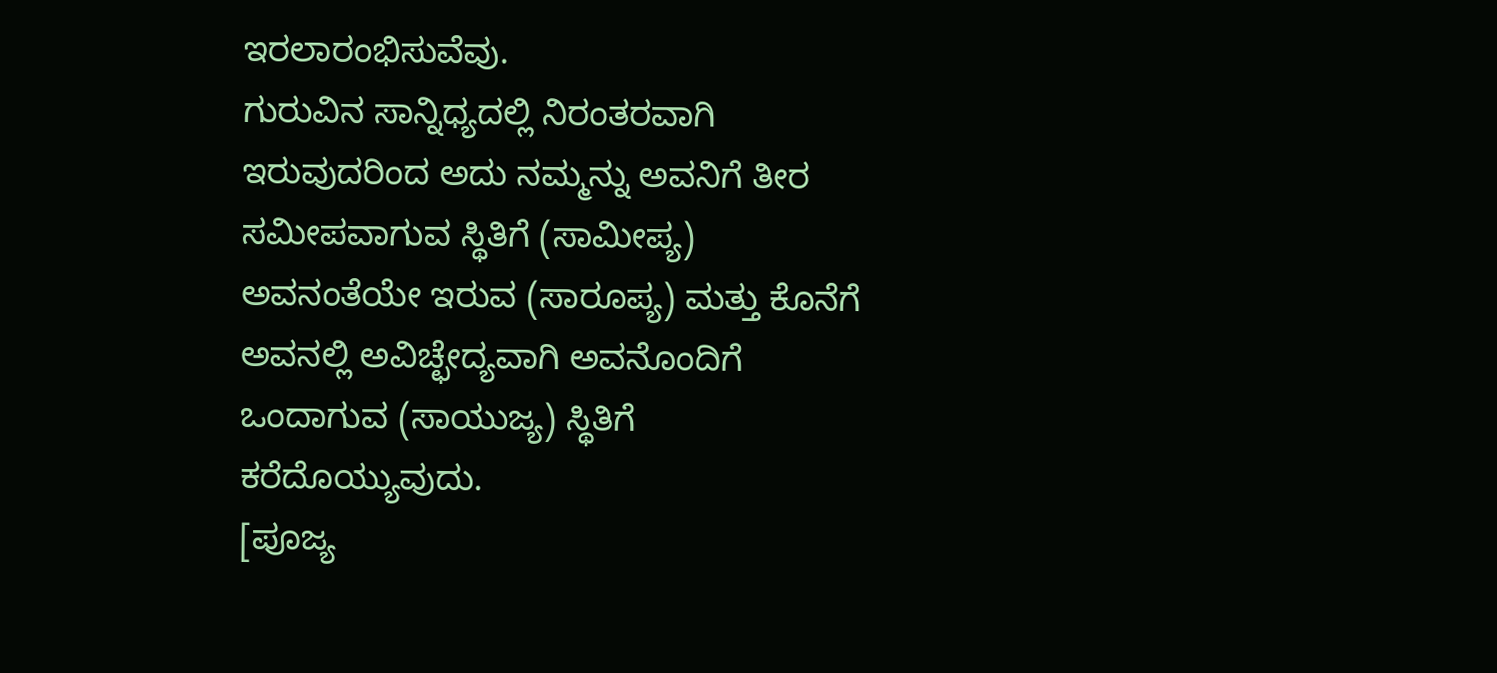ಇರಲಾರಂಭಿಸುವೆವು.
ಗುರುವಿನ ಸಾನ್ನಿಧ್ಯದಲ್ಲಿ ನಿರಂತರವಾಗಿ ಇರುವುದರಿಂದ ಅದು ನಮ್ಮನ್ನು ಅವನಿಗೆ ತೀರ ಸಮೀಪವಾಗುವ ಸ್ಥಿತಿಗೆ (ಸಾಮೀಪ್ಯ) ಅವನಂತೆಯೇ ಇರುವ (ಸಾರೂಪ್ಯ) ಮತ್ತು ಕೊನೆಗೆ ಅವನಲ್ಲಿ ಅವಿಚ್ಛೇದ್ಯವಾಗಿ ಅವನೊಂದಿಗೆ ಒಂದಾಗುವ (ಸಾಯುಜ್ಯ) ಸ್ಥಿತಿಗೆ ಕರೆದೊಯ್ಯುವುದು.
[ಪೂಜ್ಯ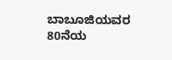ಬಾಬೂಜಿಯವರ 80ನೆಯ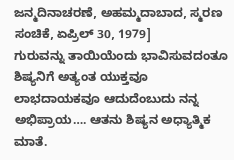ಜನ್ಮದಿನಾಚರಣೆ, ಅಹಮ್ಮದಾಬಾದ, ಸ್ಮರಣ ಸಂಚಿಕೆ, ಏಪ್ರಿಲ್ 30, 1979]
ಗುರುವನ್ನು ತಾಯಿಯೆಂದು ಭಾವಿಸುವದಂತೂ ಶಿಷ್ಯನಿಗೆ ಅತ್ಯಂತ ಯುಕ್ತವೂ ಲಾಭದಾಯಕವೂ ಆದುದೆಂಬುದು ನನ್ನ ಅಭಿಪ್ರಾಯ…. ಆತನು ಶಿಷ್ಯನ ಅಧ್ಯಾತ್ಮಿಕ ಮಾತೆ.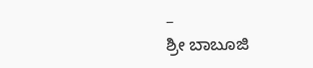–
ಶ್ರೀ ಬಾಬೂಜಿ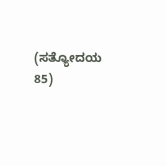(ಸತ್ಯೋದಯ 85)